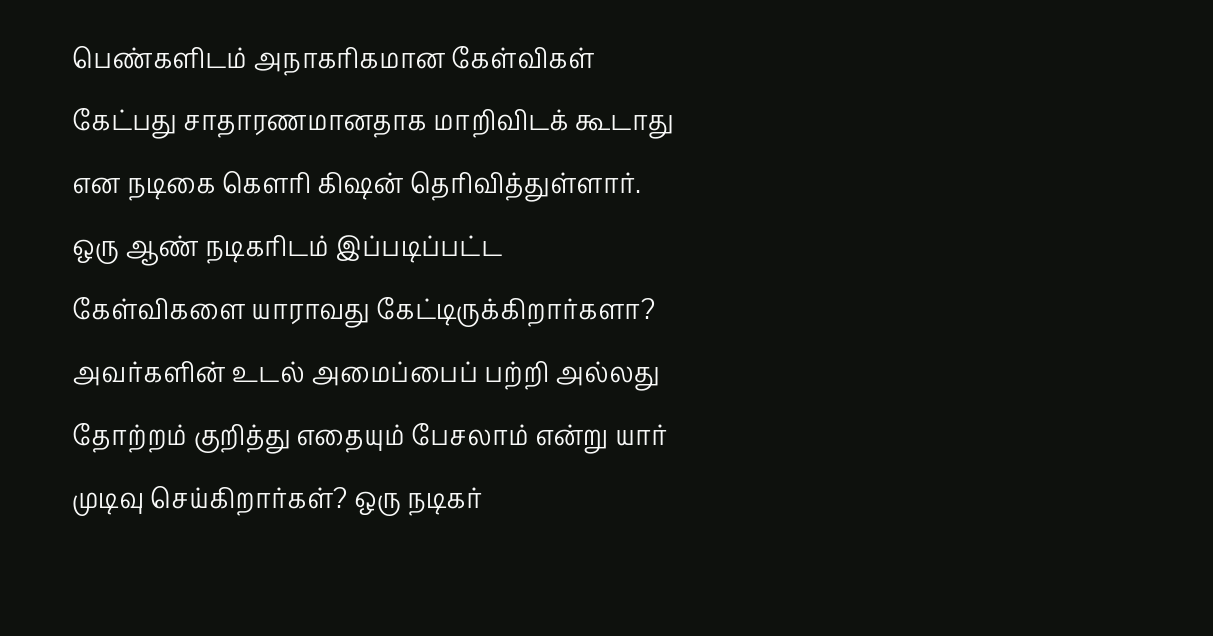பெண்களிடம் அநாகரிகமான கேள்விகள் கேட்பது சாதாரணமானதாக மாறிவிடக் கூடாது என நடிகை கௌரி கிஷன் தெரிவித்துள்ளார். ஒரு ஆண் நடிகரிடம் இப்படிப்பட்ட கேள்விகளை யாராவது கேட்டிருக்கிறார்களா? அவர்களின் உடல் அமைப்பைப் பற்றி அல்லது தோற்றம் குறித்து எதையும் பேசலாம் என்று யார் முடிவு செய்கிறார்கள்? ஒரு நடிகர்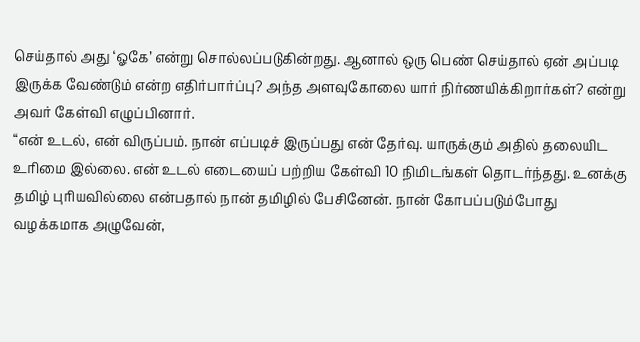செய்தால் அது ‘ஓகே’ என்று சொல்லப்படுகின்றது. ஆனால் ஒரு பெண் செய்தால் ஏன் அப்படி இருக்க வேண்டும் என்ற எதிர்பார்ப்பு? அந்த அளவுகோலை யார் நிர்ணயிக்கிறார்கள்? என்று அவர் கேள்வி எழுப்பினார்.
“என் உடல், என் விருப்பம். நான் எப்படிச் இருப்பது என் தேர்வு. யாருக்கும் அதில் தலையிட உரிமை இல்லை. என் உடல் எடையைப் பற்றிய கேள்வி 10 நிமிடங்கள் தொடர்ந்தது. உனக்கு தமிழ் புரியவில்லை என்பதால் நான் தமிழில் பேசினேன். நான் கோபப்படும்போது வழக்கமாக அழுவேன்,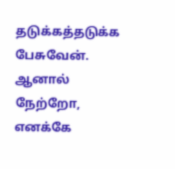தடுக்கத்தடுக்க பேசுவேன். ஆனால் நேற்றோ, எனக்கே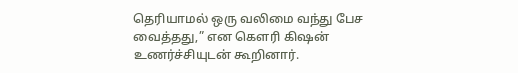தெரியாமல் ஒரு வலிமை வந்து பேச வைத்தது,” என கௌரி கிஷன் உணர்ச்சியுடன் கூறினார்.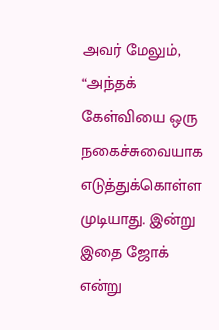அவர் மேலும், “அந்தக் கேள்வியை ஒரு நகைச்சுவையாக எடுத்துக்கொள்ள முடியாது. இன்று இதை ஜோக் என்று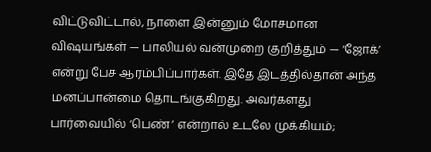விட்டுவிட்டால், நாளை இன்னும் மோசமான விஷயங்கள் — பாலியல் வன்முறை குறித்தும் — ‘ஜோக்’ என்று பேச ஆரம்பிப்பார்கள். இதே இடத்தில்தான் அந்த மனப்பான்மை தொடங்குகிறது. அவர்களது பார்வையில் ‘பெண்’ என்றால் உடலே முக்கியம்;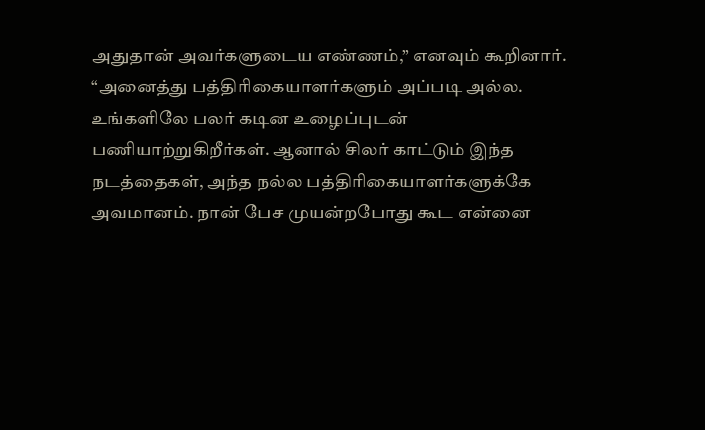அதுதான் அவர்களுடைய எண்ணம்,” எனவும் கூறினார்.
“அனைத்து பத்திரிகையாளர்களும் அப்படி அல்ல. உங்களிலே பலர் கடின உழைப்புடன் பணியாற்றுகிறீர்கள். ஆனால் சிலர் காட்டும் இந்த நடத்தைகள், அந்த நல்ல பத்திரிகையாளர்களுக்கே அவமானம். நான் பேச முயன்றபோது கூட என்னை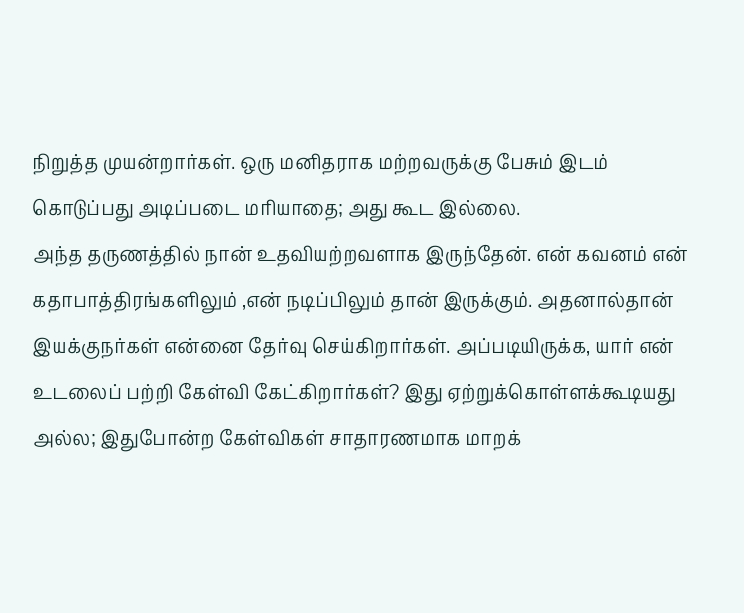நிறுத்த முயன்றார்கள். ஒரு மனிதராக மற்றவருக்கு பேசும் இடம் கொடுப்பது அடிப்படை மரியாதை; அது கூட இல்லை.
அந்த தருணத்தில் நான் உதவியற்றவளாக இருந்தேன். என் கவனம் என் கதாபாத்திரங்களிலும் ,என் நடிப்பிலும் தான் இருக்கும். அதனால்தான் இயக்குநர்கள் என்னை தேர்வு செய்கிறார்கள். அப்படியிருக்க, யார் என் உடலைப் பற்றி கேள்வி கேட்கிறார்கள்? இது ஏற்றுக்கொள்ளக்கூடியது அல்ல; இதுபோன்ற கேள்விகள் சாதாரணமாக மாறக்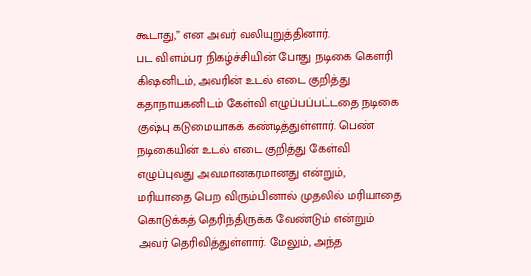கூடாது,” என அவர் வலியுறுத்தினார்.
பட விளம்பர நிகழ்ச்சியின் போது நடிகை கௌரி கிஷனிடம், அவரின் உடல் எடை குறித்து கதாநாயகனிடம் கேள்வி எழுப்பப்பட்டதை நடிகை குஷ்பு கடுமையாகக் கண்டித்துள்ளார். பெண் நடிகையின் உடல் எடை குறித்து கேள்வி எழுப்புவது அவமானகரமானது என்றும், மரியாதை பெற விரும்பினால் முதலில் மரியாதை கொடுக்கத் தெரிந்திருக்க வேண்டும் என்றும் அவர் தெரிவித்துள்ளார். மேலும், அந்த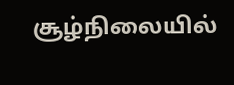சூழ்நிலையில்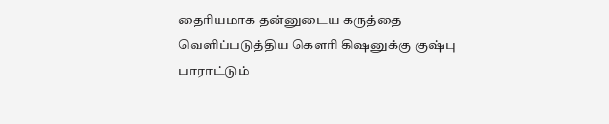தைரியமாக தன்னுடைய கருத்தை வெளிப்படுத்திய கௌரி கிஷனுக்கு குஷ்பு பாராட்டும்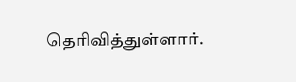தெரிவித்துள்ளார்.